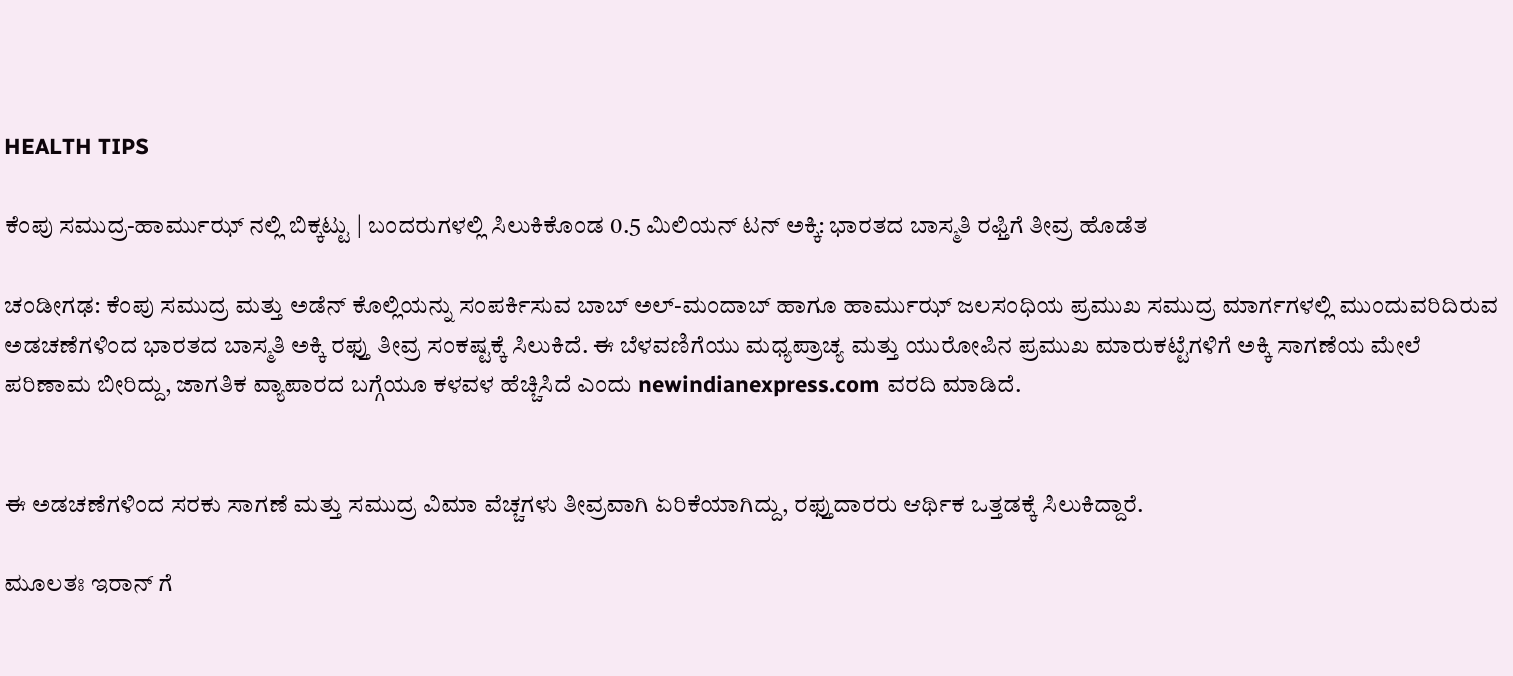HEALTH TIPS

ಕೆಂಪು ಸಮುದ್ರ-ಹಾರ್ಮುಝ್ ನಲ್ಲಿ ಬಿಕ್ಕಟ್ಟು | ಬಂದರುಗಳಲ್ಲಿ ಸಿಲುಕಿಕೊಂಡ 0.5 ಮಿಲಿಯನ್ ಟನ್ ಅಕ್ಕಿ: ಭಾರತದ ಬಾಸ್ಮತಿ ರಫ್ತಿಗೆ ತೀವ್ರ ಹೊಡೆತ

ಚಂಡೀಗಢ: ಕೆಂಪು ಸಮುದ್ರ ಮತ್ತು ಅಡೆನ್ ಕೊಲ್ಲಿಯನ್ನು ಸಂಪರ್ಕಿಸುವ ಬಾಬ್ ಅಲ್-ಮಂದಾಬ್ ಹಾಗೂ ಹಾರ್ಮುಝ್ ಜಲಸಂಧಿಯ ಪ್ರಮುಖ ಸಮುದ್ರ ಮಾರ್ಗಗಳಲ್ಲಿ ಮುಂದುವರಿದಿರುವ ಅಡಚಣೆಗಳಿಂದ ಭಾರತದ ಬಾಸ್ಮತಿ ಅಕ್ಕಿ ರಫ್ತು ತೀವ್ರ ಸಂಕಷ್ಟಕ್ಕೆ ಸಿಲುಕಿದೆ. ಈ ಬೆಳವಣಿಗೆಯು ಮಧ್ಯಪ್ರಾಚ್ಯ ಮತ್ತು ಯುರೋಪಿನ ಪ್ರಮುಖ ಮಾರುಕಟ್ಟೆಗಳಿಗೆ ಅಕ್ಕಿ ಸಾಗಣೆಯ ಮೇಲೆ ಪರಿಣಾಮ ಬೀರಿದ್ದು, ಜಾಗತಿಕ ವ್ಯಾಪಾರದ ಬಗ್ಗೆಯೂ ಕಳವಳ ಹೆಚ್ಚಿಸಿದೆ ಎಂದು newindianexpress.com ವರದಿ ಮಾಡಿದೆ.


ಈ ಅಡಚಣೆಗಳಿಂದ ಸರಕು ಸಾಗಣೆ ಮತ್ತು ಸಮುದ್ರ ವಿಮಾ ವೆಚ್ಚಗಳು ತೀವ್ರವಾಗಿ ಏರಿಕೆಯಾಗಿದ್ದು, ರಫ್ತುದಾರರು ಆರ್ಥಿಕ ಒತ್ತಡಕ್ಕೆ ಸಿಲುಕಿದ್ದಾರೆ.

ಮೂಲತಃ ಇರಾನ್‌ ಗೆ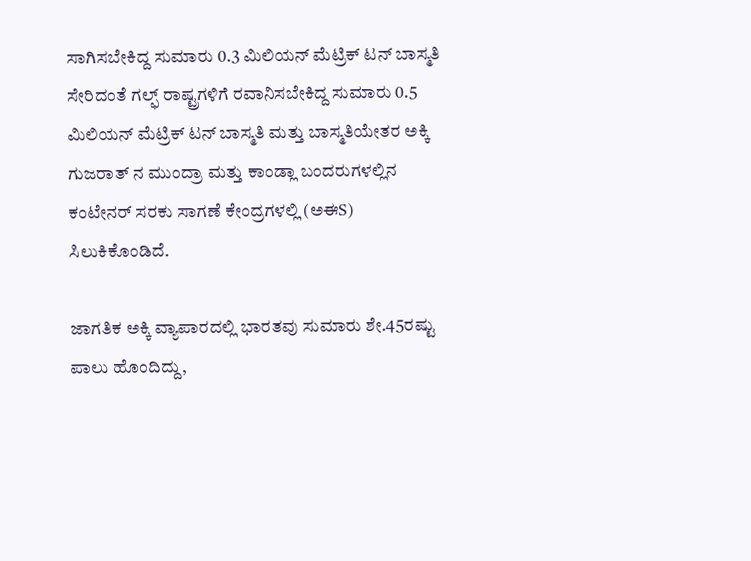ಸಾಗಿಸಬೇಕಿದ್ದ ಸುಮಾರು 0.3 ಮಿಲಿಯನ್ ಮೆಟ್ರಿಕ್ ಟನ್ ಬಾಸ್ಮತಿ ಸೇರಿದಂತೆ ಗಲ್ಫ್ ರಾಷ್ಟ್ರಗಳಿಗೆ ರವಾನಿಸಬೇಕಿದ್ದ ಸುಮಾರು 0.5 ಮಿಲಿಯನ್ ಮೆಟ್ರಿಕ್ ಟನ್ ಬಾಸ್ಮತಿ ಮತ್ತು ಬಾಸ್ಮತಿಯೇತರ ಅಕ್ಕಿ ಗುಜರಾತ್‌ ನ ಮುಂದ್ರಾ ಮತ್ತು ಕಾಂಡ್ಲಾ ಬಂದರುಗಳಲ್ಲಿನ ಕಂಟೇನರ್ ಸರಕು ಸಾಗಣೆ ಕೇಂದ್ರಗಳಲ್ಲಿ (ಅಈS) ಸಿಲುಕಿಕೊಂಡಿದೆ.

ಜಾಗತಿಕ ಅಕ್ಕಿ ವ್ಯಾಪಾರದಲ್ಲಿ ಭಾರತವು ಸುಮಾರು ಶೇ.45ರಷ್ಟು ಪಾಲು ಹೊಂದಿದ್ದು,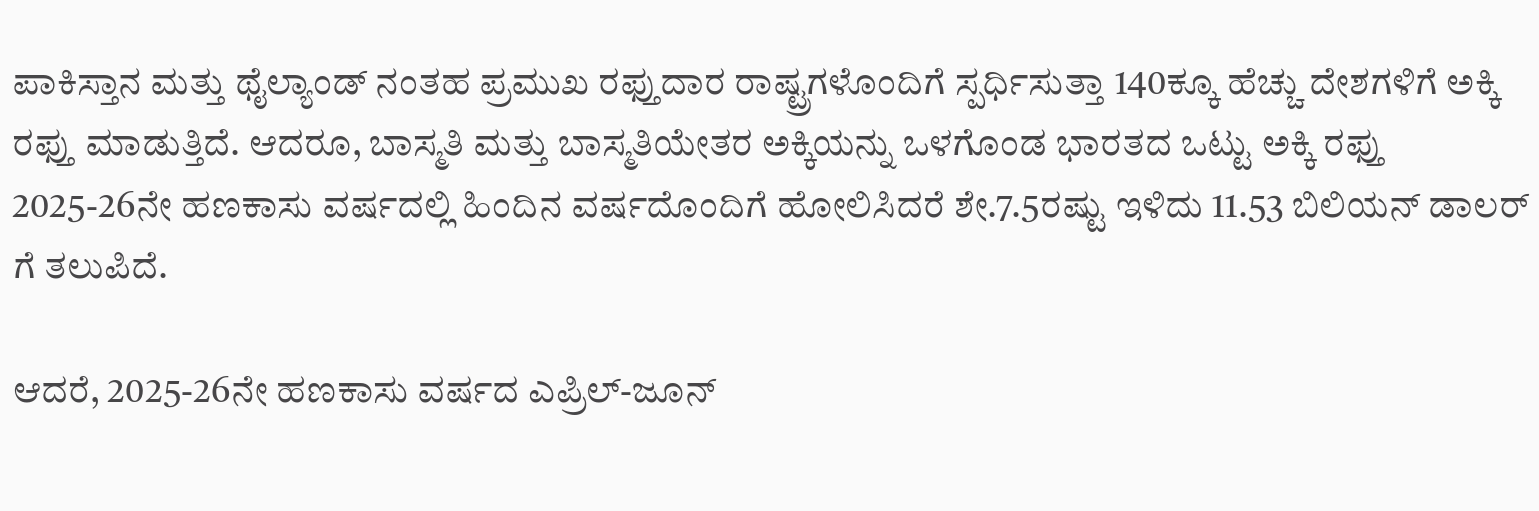ಪಾಕಿಸ್ತಾನ ಮತ್ತು ಥೈಲ್ಯಾಂಡ್‌ ನಂತಹ ಪ್ರಮುಖ ರಫ್ತುದಾರ ರಾಷ್ಟ್ರಗಳೊಂದಿಗೆ ಸ್ಪರ್ಧಿಸುತ್ತಾ 140ಕ್ಕೂ ಹೆಚ್ಚು ದೇಶಗಳಿಗೆ ಅಕ್ಕಿ ರಫ್ತು ಮಾಡುತ್ತಿದೆ. ಆದರೂ, ಬಾಸ್ಮತಿ ಮತ್ತು ಬಾಸ್ಮತಿಯೇತರ ಅಕ್ಕಿಯನ್ನು ಒಳಗೊಂಡ ಭಾರತದ ಒಟ್ಟು ಅಕ್ಕಿ ರಫ್ತು 2025-26ನೇ ಹಣಕಾಸು ವರ್ಷದಲ್ಲಿ ಹಿಂದಿನ ವರ್ಷದೊಂದಿಗೆ ಹೋಲಿಸಿದರೆ ಶೇ.7.5ರಷ್ಟು ಇಳಿದು 11.53 ಬಿಲಿಯನ್ ಡಾಲರ್‌ ಗೆ ತಲುಪಿದೆ.

ಆದರೆ, 2025-26ನೇ ಹಣಕಾಸು ವರ್ಷದ ಎಪ್ರಿಲ್-ಜೂನ್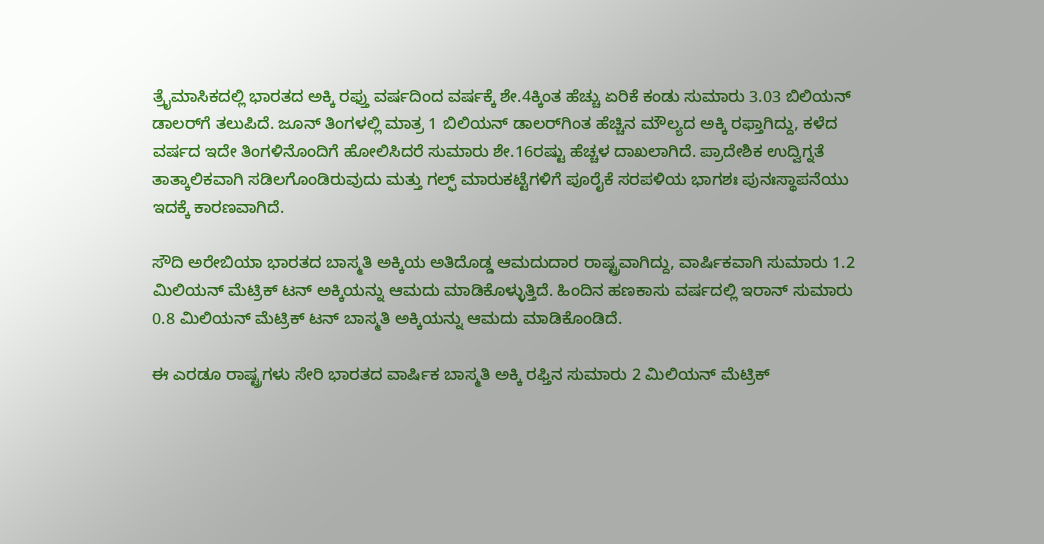ತ್ರೈಮಾಸಿಕದಲ್ಲಿ ಭಾರತದ ಅಕ್ಕಿ ರಫ್ತು ವರ್ಷದಿಂದ ವರ್ಷಕ್ಕೆ ಶೇ.4ಕ್ಕಿಂತ ಹೆಚ್ಚು ಏರಿಕೆ ಕಂಡು ಸುಮಾರು 3.03 ಬಿಲಿಯನ್ ಡಾಲರ್‌ಗೆ ತಲುಪಿದೆ. ಜೂನ್ ತಿಂಗಳಲ್ಲಿ ಮಾತ್ರ 1 ಬಿಲಿಯನ್ ಡಾಲರ್‌ಗಿಂತ ಹೆಚ್ಚಿನ ಮೌಲ್ಯದ ಅಕ್ಕಿ ರಫ್ತಾಗಿದ್ದು, ಕಳೆದ ವರ್ಷದ ಇದೇ ತಿಂಗಳಿನೊಂದಿಗೆ ಹೋಲಿಸಿದರೆ ಸುಮಾರು ಶೇ.16ರಷ್ಟು ಹೆಚ್ಚಳ ದಾಖಲಾಗಿದೆ. ಪ್ರಾದೇಶಿಕ ಉದ್ವಿಗ್ನತೆ ತಾತ್ಕಾಲಿಕವಾಗಿ ಸಡಿಲಗೊಂಡಿರುವುದು ಮತ್ತು ಗಲ್ಫ್ ಮಾರುಕಟ್ಟೆಗಳಿಗೆ ಪೂರೈಕೆ ಸರಪಳಿಯ ಭಾಗಶಃ ಪುನಃಸ್ಥಾಪನೆಯು ಇದಕ್ಕೆ ಕಾರಣವಾಗಿದೆ.

ಸೌದಿ ಅರೇಬಿಯಾ ಭಾರತದ ಬಾಸ್ಮತಿ ಅಕ್ಕಿಯ ಅತಿದೊಡ್ಡ ಆಮದುದಾರ ರಾಷ್ಟ್ರವಾಗಿದ್ದು, ವಾರ್ಷಿಕವಾಗಿ ಸುಮಾರು 1.2 ಮಿಲಿಯನ್ ಮೆಟ್ರಿಕ್ ಟನ್ ಅಕ್ಕಿಯನ್ನು ಆಮದು ಮಾಡಿಕೊಳ್ಳುತ್ತಿದೆ. ಹಿಂದಿನ ಹಣಕಾಸು ವರ್ಷದಲ್ಲಿ ಇರಾನ್ ಸುಮಾರು 0.8 ಮಿಲಿಯನ್ ಮೆಟ್ರಿಕ್ ಟನ್ ಬಾಸ್ಮತಿ ಅಕ್ಕಿಯನ್ನು ಆಮದು ಮಾಡಿಕೊಂಡಿದೆ.

ಈ ಎರಡೂ ರಾಷ್ಟ್ರಗಳು ಸೇರಿ ಭಾರತದ ವಾರ್ಷಿಕ ಬಾಸ್ಮತಿ ಅಕ್ಕಿ ರಫ್ತಿನ ಸುಮಾರು 2 ಮಿಲಿಯನ್ ಮೆಟ್ರಿಕ್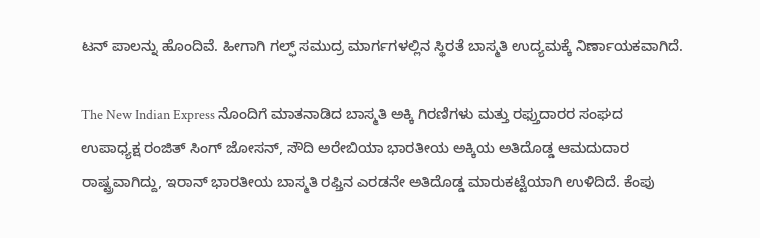ಟನ್ ಪಾಲನ್ನು ಹೊಂದಿವೆ. ಹೀಗಾಗಿ ಗಲ್ಫ್ ಸಮುದ್ರ ಮಾರ್ಗಗಳಲ್ಲಿನ ಸ್ಥಿರತೆ ಬಾಸ್ಮತಿ ಉದ್ಯಮಕ್ಕೆ ನಿರ್ಣಾಯಕವಾಗಿದೆ.

The New Indian Express ನೊಂದಿಗೆ ಮಾತನಾಡಿದ ಬಾಸ್ಮತಿ ಅಕ್ಕಿ ಗಿರಣಿಗಳು ಮತ್ತು ರಫ್ತುದಾರರ ಸಂಘದ ಉಪಾಧ್ಯಕ್ಷ ರಂಜಿತ್ ಸಿಂಗ್ ಜೋಸನ್, ಸೌದಿ ಅರೇಬಿಯಾ ಭಾರತೀಯ ಅಕ್ಕಿಯ ಅತಿದೊಡ್ಡ ಆಮದುದಾರ ರಾಷ್ಟ್ರವಾಗಿದ್ದು, ಇರಾನ್ ಭಾರತೀಯ ಬಾಸ್ಮತಿ ರಫ್ತಿನ ಎರಡನೇ ಅತಿದೊಡ್ಡ ಮಾರುಕಟ್ಟೆಯಾಗಿ ಉಳಿದಿದೆ. ಕೆಂಪು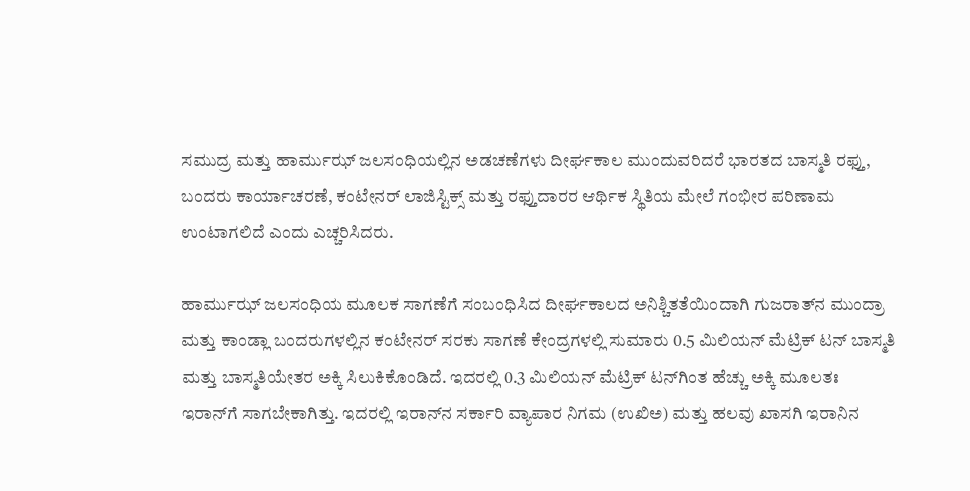ಸಮುದ್ರ ಮತ್ತು ಹಾರ್ಮುಝ್ ಜಲಸಂಧಿಯಲ್ಲಿನ ಅಡಚಣೆಗಳು ದೀರ್ಘಕಾಲ ಮುಂದುವರಿದರೆ ಭಾರತದ ಬಾಸ್ಮತಿ ರಫ್ತು, ಬಂದರು ಕಾರ್ಯಾಚರಣೆ, ಕಂಟೇನರ್ ಲಾಜಿಸ್ಟಿಕ್ಸ್ ಮತ್ತು ರಫ್ತುದಾರರ ಆರ್ಥಿಕ ಸ್ಥಿತಿಯ ಮೇಲೆ ಗಂಭೀರ ಪರಿಣಾಮ ಉಂಟಾಗಲಿದೆ ಎಂದು ಎಚ್ಚರಿಸಿದರು.

ಹಾರ್ಮುಝ್ ಜಲಸಂಧಿಯ ಮೂಲಕ ಸಾಗಣೆಗೆ ಸಂಬಂಧಿಸಿದ ದೀರ್ಘಕಾಲದ ಅನಿಶ್ಚಿತತೆಯಿಂದಾಗಿ ಗುಜರಾತ್‌ನ ಮುಂದ್ರಾ ಮತ್ತು ಕಾಂಡ್ಲಾ ಬಂದರುಗಳಲ್ಲಿನ ಕಂಟೇನರ್ ಸರಕು ಸಾಗಣೆ ಕೇಂದ್ರಗಳಲ್ಲಿ ಸುಮಾರು 0.5 ಮಿಲಿಯನ್ ಮೆಟ್ರಿಕ್ ಟನ್ ಬಾಸ್ಮತಿ ಮತ್ತು ಬಾಸ್ಮತಿಯೇತರ ಅಕ್ಕಿ ಸಿಲುಕಿಕೊಂಡಿದೆ. ಇದರಲ್ಲಿ 0.3 ಮಿಲಿಯನ್ ಮೆಟ್ರಿಕ್ ಟನ್‌ಗಿಂತ ಹೆಚ್ಚು ಅಕ್ಕಿ ಮೂಲತಃ ಇರಾನ್‌ಗೆ ಸಾಗಬೇಕಾಗಿತ್ತು. ಇದರಲ್ಲಿ ಇರಾನ್‌ನ ಸರ್ಕಾರಿ ವ್ಯಾಪಾರ ನಿಗಮ (ಉಖಿಅ) ಮತ್ತು ಹಲವು ಖಾಸಗಿ ಇರಾನಿನ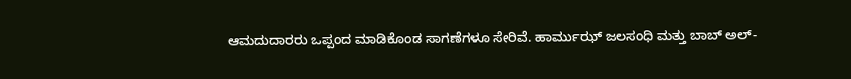ಆಮದುದಾರರು ಒಪ್ಪಂದ ಮಾಡಿಕೊಂಡ ಸಾಗಣೆಗಳೂ ಸೇರಿವೆ. ಹಾರ್ಮುಝ್ ಜಲಸಂಧಿ ಮತ್ತು ಬಾಬ್ ಅಲ್-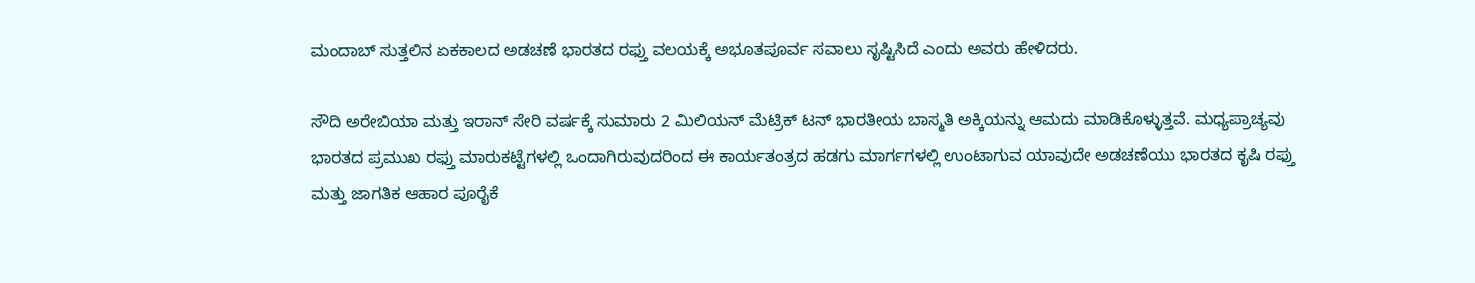ಮಂದಾಬ್ ಸುತ್ತಲಿನ ಏಕಕಾಲದ ಅಡಚಣೆ ಭಾರತದ ರಫ್ತು ವಲಯಕ್ಕೆ ಅಭೂತಪೂರ್ವ ಸವಾಲು ಸೃಷ್ಟಿಸಿದೆ ಎಂದು ಅವರು ಹೇಳಿದರು.

ಸೌದಿ ಅರೇಬಿಯಾ ಮತ್ತು ಇರಾನ್ ಸೇರಿ ವರ್ಷಕ್ಕೆ ಸುಮಾರು 2 ಮಿಲಿಯನ್ ಮೆಟ್ರಿಕ್ ಟನ್ ಭಾರತೀಯ ಬಾಸ್ಮತಿ ಅಕ್ಕಿಯನ್ನು ಆಮದು ಮಾಡಿಕೊಳ್ಳುತ್ತವೆ. ಮಧ್ಯಪ್ರಾಚ್ಯವು ಭಾರತದ ಪ್ರಮುಖ ರಫ್ತು ಮಾರುಕಟ್ಟೆಗಳಲ್ಲಿ ಒಂದಾಗಿರುವುದರಿಂದ ಈ ಕಾರ್ಯತಂತ್ರದ ಹಡಗು ಮಾರ್ಗಗಳಲ್ಲಿ ಉಂಟಾಗುವ ಯಾವುದೇ ಅಡಚಣೆಯು ಭಾರತದ ಕೃಷಿ ರಫ್ತು ಮತ್ತು ಜಾಗತಿಕ ಆಹಾರ ಪೂರೈಕೆ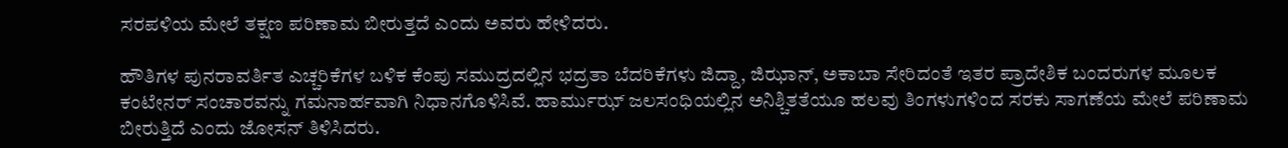ಸರಪಳಿಯ ಮೇಲೆ ತಕ್ಷಣ ಪರಿಣಾಮ ಬೀರುತ್ತದೆ ಎಂದು ಅವರು ಹೇಳಿದರು.

ಹೌತಿಗಳ ಪುನರಾವರ್ತಿತ ಎಚ್ಚರಿಕೆಗಳ ಬಳಿಕ ಕೆಂಪು ಸಮುದ್ರದಲ್ಲಿನ ಭದ್ರತಾ ಬೆದರಿಕೆಗಳು ಜಿದ್ದಾ, ಜಿಝಾನ್, ಅಕಾಬಾ ಸೇರಿದಂತೆ ಇತರ ಪ್ರಾದೇಶಿಕ ಬಂದರುಗಳ ಮೂಲಕ ಕಂಟೇನರ್ ಸಂಚಾರವನ್ನು ಗಮನಾರ್ಹವಾಗಿ ನಿಧಾನಗೊಳಿಸಿವೆ. ಹಾರ್ಮುಝ್ ಜಲಸಂಧಿಯಲ್ಲಿನ ಅನಿಶ್ಚಿತತೆಯೂ ಹಲವು ತಿಂಗಳುಗಳಿಂದ ಸರಕು ಸಾಗಣೆಯ ಮೇಲೆ ಪರಿಣಾಮ ಬೀರುತ್ತಿದೆ ಎಂದು ಜೋಸನ್ ತಿಳಿಸಿದರು.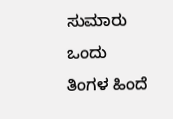ಸುಮಾರು ಒಂದು ತಿಂಗಳ ಹಿಂದೆ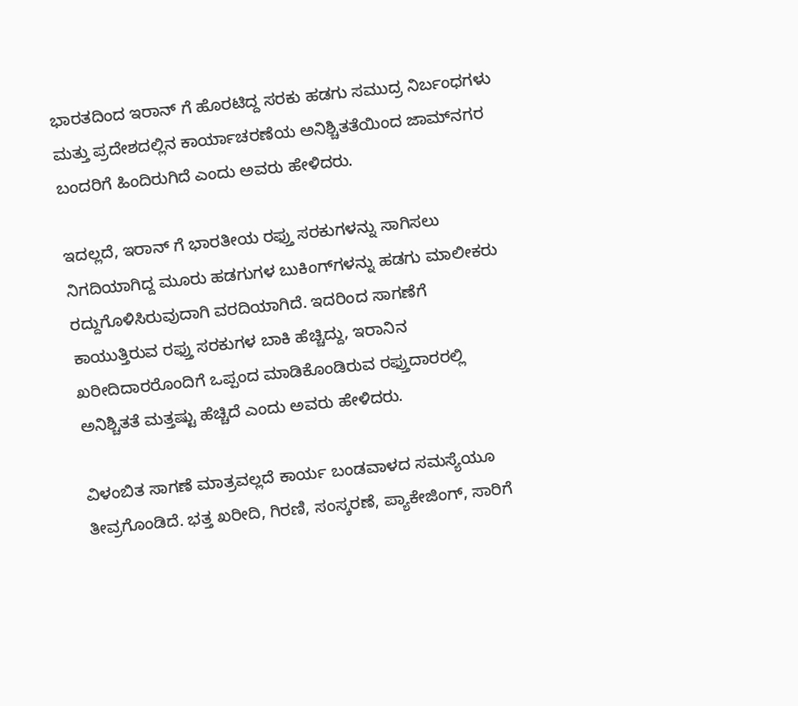ಭಾರತದಿಂದ ಇರಾನ್‌ ಗೆ ಹೊರಟಿದ್ದ ಸರಕು ಹಡಗು ಸಮುದ್ರ ನಿರ್ಬಂಧಗಳು ಮತ್ತು ಪ್ರದೇಶದಲ್ಲಿನ ಕಾರ್ಯಾಚರಣೆಯ ಅನಿಶ್ಚಿತತೆಯಿಂದ ಜಾಮ್‌ನಗರ ಬಂದರಿಗೆ ಹಿಂದಿರುಗಿದೆ ಎಂದು ಅವರು ಹೇಳಿದರು.

ಇದಲ್ಲದೆ, ಇರಾನ್‌ ಗೆ ಭಾರತೀಯ ರಫ್ತು ಸರಕುಗಳನ್ನು ಸಾಗಿಸಲು ನಿಗದಿಯಾಗಿದ್ದ ಮೂರು ಹಡಗುಗಳ ಬುಕಿಂಗ್‌ಗಳನ್ನು ಹಡಗು ಮಾಲೀಕರು ರದ್ದುಗೊಳಿಸಿರುವುದಾಗಿ ವರದಿಯಾಗಿದೆ. ಇದರಿಂದ ಸಾಗಣೆಗೆ ಕಾಯುತ್ತಿರುವ ರಫ್ತು ಸರಕುಗಳ ಬಾಕಿ ಹೆಚ್ಚಿದ್ದು, ಇರಾನಿನ ಖರೀದಿದಾರರೊಂದಿಗೆ ಒಪ್ಪಂದ ಮಾಡಿಕೊಂಡಿರುವ ರಫ್ತುದಾರರಲ್ಲಿ ಅನಿಶ್ಚಿತತೆ ಮತ್ತಷ್ಟು ಹೆಚ್ಚಿದೆ ಎಂದು ಅವರು ಹೇಳಿದರು.

ವಿಳಂಬಿತ ಸಾಗಣೆ ಮಾತ್ರವಲ್ಲದೆ ಕಾರ್ಯ ಬಂಡವಾಳದ ಸಮಸ್ಯೆಯೂ ತೀವ್ರಗೊಂಡಿದೆ. ಭತ್ತ ಖರೀದಿ, ಗಿರಣಿ, ಸಂಸ್ಕರಣೆ, ಪ್ಯಾಕೇಜಿಂಗ್, ಸಾರಿಗೆ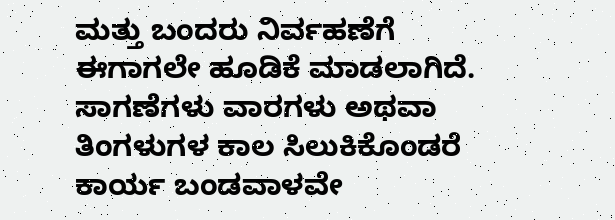ಮತ್ತು ಬಂದರು ನಿರ್ವಹಣೆಗೆ ಈಗಾಗಲೇ ಹೂಡಿಕೆ ಮಾಡಲಾಗಿದೆ. ಸಾಗಣೆಗಳು ವಾರಗಳು ಅಥವಾ ತಿಂಗಳುಗಳ ಕಾಲ ಸಿಲುಕಿಕೊಂಡರೆ ಕಾರ್ಯ ಬಂಡವಾಳವೇ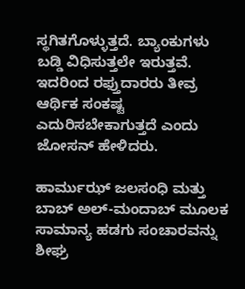ಸ್ಥಗಿತಗೊಳ್ಳುತ್ತದೆ. ಬ್ಯಾಂಕುಗಳು ಬಡ್ಡಿ ವಿಧಿಸುತ್ತಲೇ ಇರುತ್ತವೆ. ಇದರಿಂದ ರಫ್ತುದಾರರು ತೀವ್ರ ಆರ್ಥಿಕ ಸಂಕಷ್ಟ ಎದುರಿಸಬೇಕಾಗುತ್ತದೆ ಎಂದು ಜೋಸನ್ ಹೇಳಿದರು.

ಹಾರ್ಮುಝ್ ಜಲಸಂಧಿ ಮತ್ತು ಬಾಬ್ ಅಲ್-ಮಂದಾಬ್ ಮೂಲಕ ಸಾಮಾನ್ಯ ಹಡಗು ಸಂಚಾರವನ್ನು ಶೀಘ್ರ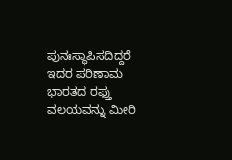ಪುನಃಸ್ಥಾಪಿಸದಿದ್ದರೆ ಇದರ ಪರಿಣಾಮ ಭಾರತದ ರಫ್ತು ವಲಯವನ್ನು ಮೀರಿ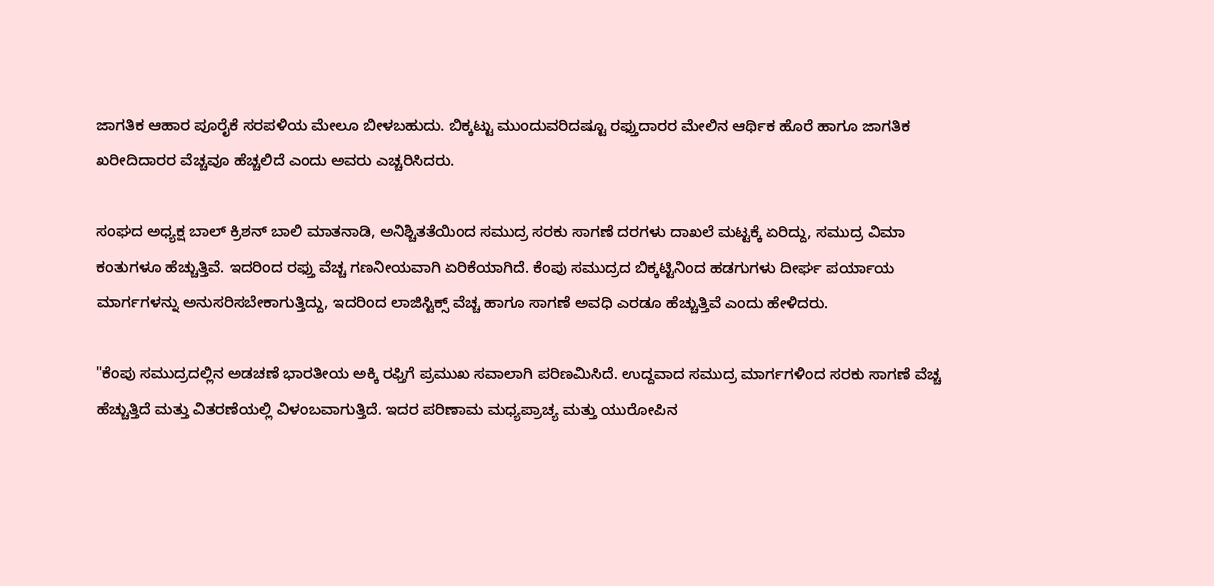ಜಾಗತಿಕ ಆಹಾರ ಪೂರೈಕೆ ಸರಪಳಿಯ ಮೇಲೂ ಬೀಳಬಹುದು. ಬಿಕ್ಕಟ್ಟು ಮುಂದುವರಿದಷ್ಟೂ ರಫ್ತುದಾರರ ಮೇಲಿನ ಆರ್ಥಿಕ ಹೊರೆ ಹಾಗೂ ಜಾಗತಿಕ ಖರೀದಿದಾರರ ವೆಚ್ಚವೂ ಹೆಚ್ಚಲಿದೆ ಎಂದು ಅವರು ಎಚ್ಚರಿಸಿದರು.

ಸಂಘದ ಅಧ್ಯಕ್ಷ ಬಾಲ್ ಕ್ರಿಶನ್ ಬಾಲಿ ಮಾತನಾಡಿ, ಅನಿಶ್ಚಿತತೆಯಿಂದ ಸಮುದ್ರ ಸರಕು ಸಾಗಣೆ ದರಗಳು ದಾಖಲೆ ಮಟ್ಟಕ್ಕೆ ಏರಿದ್ದು, ಸಮುದ್ರ ವಿಮಾ ಕಂತುಗಳೂ ಹೆಚ್ಚುತ್ತಿವೆ. ಇದರಿಂದ ರಫ್ತು ವೆಚ್ಚ ಗಣನೀಯವಾಗಿ ಏರಿಕೆಯಾಗಿದೆ. ಕೆಂಪು ಸಮುದ್ರದ ಬಿಕ್ಕಟ್ಟಿನಿಂದ ಹಡಗುಗಳು ದೀರ್ಘ ಪರ್ಯಾಯ ಮಾರ್ಗಗಳನ್ನು ಅನುಸರಿಸಬೇಕಾಗುತ್ತಿದ್ದು, ಇದರಿಂದ ಲಾಜಿಸ್ಟಿಕ್ಸ್ ವೆಚ್ಚ ಹಾಗೂ ಸಾಗಣೆ ಅವಧಿ ಎರಡೂ ಹೆಚ್ಚುತ್ತಿವೆ ಎಂದು ಹೇಳಿದರು.

"ಕೆಂಪು ಸಮುದ್ರದಲ್ಲಿನ ಅಡಚಣೆ ಭಾರತೀಯ ಅಕ್ಕಿ ರಫ್ತಿಗೆ ಪ್ರಮುಖ ಸವಾಲಾಗಿ ಪರಿಣಮಿಸಿದೆ. ಉದ್ದವಾದ ಸಮುದ್ರ ಮಾರ್ಗಗಳಿಂದ ಸರಕು ಸಾಗಣೆ ವೆಚ್ಚ ಹೆಚ್ಚುತ್ತಿದೆ ಮತ್ತು ವಿತರಣೆಯಲ್ಲಿ ವಿಳಂಬವಾಗುತ್ತಿದೆ. ಇದರ ಪರಿಣಾಮ ಮಧ್ಯಪ್ರಾಚ್ಯ ಮತ್ತು ಯುರೋಪಿನ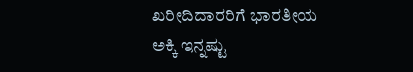ಖರೀದಿದಾರರಿಗೆ ಭಾರತೀಯ ಅಕ್ಕಿ ಇನ್ನಷ್ಟು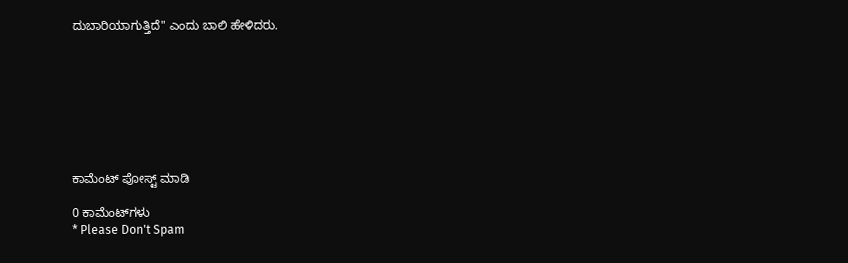ದುಬಾರಿಯಾಗುತ್ತಿದೆ" ಎಂದು ಬಾಲಿ ಹೇಳಿದರು.








ಕಾಮೆಂಟ್‌‌ ಪೋಸ್ಟ್‌ ಮಾಡಿ

0 ಕಾಮೆಂಟ್‌ಗಳು
* Please Don't Spam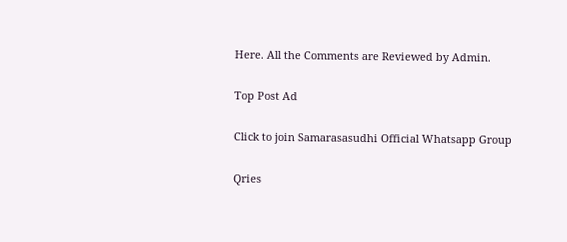Here. All the Comments are Reviewed by Admin.

Top Post Ad

Click to join Samarasasudhi Official Whatsapp Group

Qries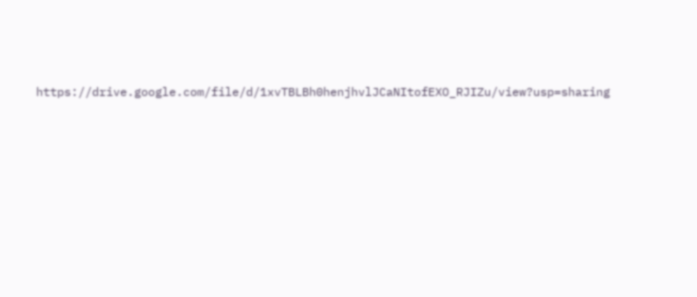https://drive.google.com/file/d/1xvTBLBh0henjhvlJCaNItofEXO_RJIZu/view?usp=sharing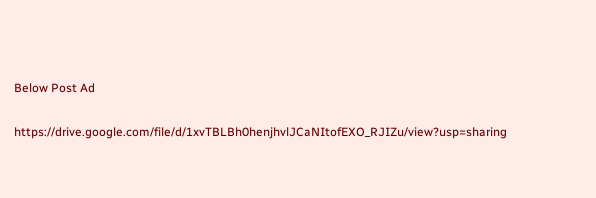Below Post Ad

https://drive.google.com/file/d/1xvTBLBh0henjhvlJCaNItofEXO_RJIZu/view?usp=sharing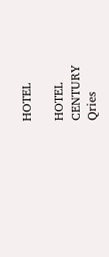HOTEL

HOTEL
CENTURY
Qries